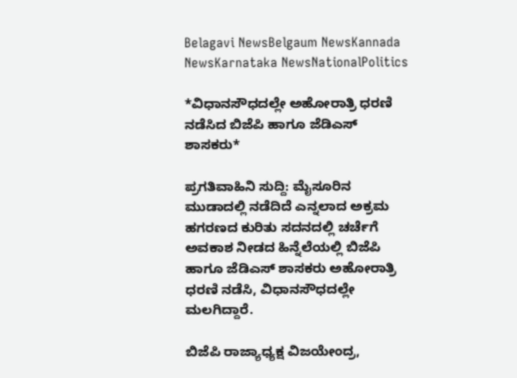Belagavi NewsBelgaum NewsKannada NewsKarnataka NewsNationalPolitics

*ವಿಧಾನಸೌಧದಲ್ಲೇ ಅಹೋರಾತ್ರಿ ಧರಣಿ ನಡೆಸಿದ ಬಿಜೆಪಿ ಹಾಗೂ ಜೆಡಿಎಸ್ ಶಾಸಕರು*

ಪ್ರಗತಿವಾಹಿನಿ ಸುದ್ದಿ: ಮೈಸೂರಿನ ಮುಡಾದಲ್ಲಿ ನಡೆದಿದೆ ಎನ್ನಲಾದ ಅಕ್ರಮ ಹಗರಣದ ಕುರಿತು ಸದನದಲ್ಲಿ ಚರ್ಚೆಗೆ ಅವಕಾಶ ನೀಡದ ಹಿನ್ನೆಲೆಯಲ್ಲಿ ಬಿಜೆಪಿ ಹಾಗೂ ಜೆಡಿಎಸ್ ಶಾಸಕರು ಅಹೋರಾತ್ರಿ ಧರಣಿ ನಡೆಸಿ, ವಿಧಾನಸೌಧದಲ್ಲೇ ಮಲಗಿದ್ದಾರೆ.

ಬಿಜೆಪಿ ರಾಜ್ಯಾಧ್ಯಕ್ಷ ವಿಜಯೇಂದ್ರ,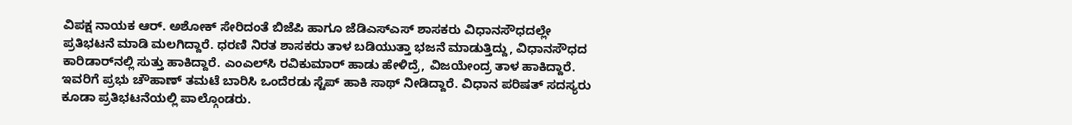ವಿಪಕ್ಷ ನಾಯಕ ಆ‌ರ್. ಅಶೋಕ್‌ ಸೇರಿದಂತೆ ಬಿಜೆಪಿ ಹಾಗೂ ಜೆಡಿಎಸ್‌ಎಸ್ ಶಾಸಕರು ವಿಧಾನಸೌಧದಲ್ಲೇ ಪ್ರತಿಭಟನೆ ಮಾಡಿ ಮಲಗಿದ್ದಾರೆ. ಧರಣಿ ನಿರತ ಶಾಸಕರು ತಾಳ ಬಡಿಯುತ್ತಾ ಭಜನೆ ಮಾಡುತ್ತಿದ್ದು, ವಿಧಾನಸೌಧದ ಕಾರಿಡಾರ್‌ನಲ್ಲಿ ಸುತ್ತು ಹಾಕಿದ್ದಾರೆ. ಎಂಎಲ್‌ಸಿ ರವಿಕುಮಾರ್ ಹಾಡು ಹೇಳಿದ್ರೆ, ವಿಜಯೇಂದ್ರ ತಾಳ ಹಾಕಿದ್ದಾರೆ. ಇವರಿಗೆ ಪ್ರಭು ಚೌಹಾಣ್ ತಮಟೆ ಬಾರಿಸಿ ಒಂದೆರಡು ಸ್ಟೆಪ್ ಹಾಕಿ ಸಾಥ್ ನೀಡಿದ್ದಾರೆ. ವಿಧಾನ ಪರಿಷತ್ ಸದಸ್ಯರು ಕೂಡಾ ಪ್ರತಿಭಟನೆಯಲ್ಲಿ ಪಾಲ್ಗೊಂಡರು.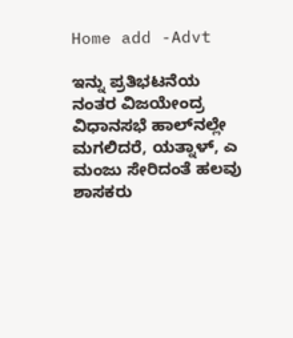Home add -Advt

ಇನ್ನು ಪ್ರತಿಭಟನೆಯ ನಂತರ ವಿಜಯೇಂದ್ರ ವಿಧಾನಸಭೆ ಹಾಲ್‌ನಲ್ಲೇ ಮಗಲಿದರೆ, ಯತ್ನಾಳ್‌, ಎ ಮಂಜು ಸೇರಿದಂತೆ ಹಲವು ಶಾಸಕರು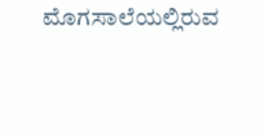ಮೊಗಸಾಲೆಯಲ್ಲಿರುವ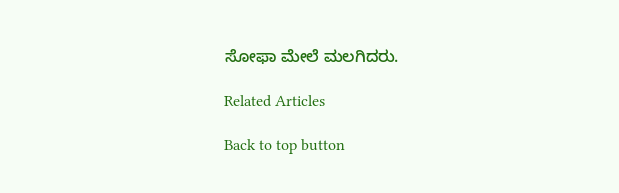ಸೋಫಾ ಮೇಲೆ ಮಲಗಿದರು.

Related Articles

Back to top button